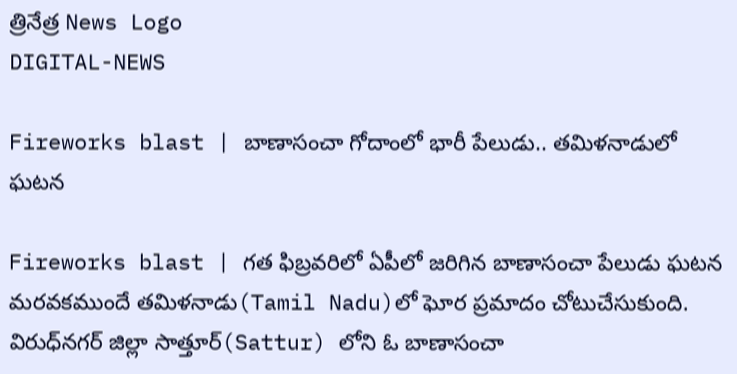త్రినేత్ర News Logo
DIGITAL-NEWS

Fireworks blast | బాణాసంచా గోదాంలో భారీ పేలుడు.. త‌మిళ‌నాడులో ఘ‌ట‌న‌

Fireworks blast | గ‌త ఫిబ్ర‌వ‌రిలో ఏపీలో జరిగిన బాణాసంచా పేలుడు ఘ‌ట‌న మ‌ర‌వ‌క‌ముందే తమిళనాడు(Tamil Nadu)లో ఘోర ప్రమాదం చోటుచేసుకుంది. విరుధ్‌నగర్‌ జిల్లా సాత్తూర్(Sattur) లోని ఓ బాణాసంచా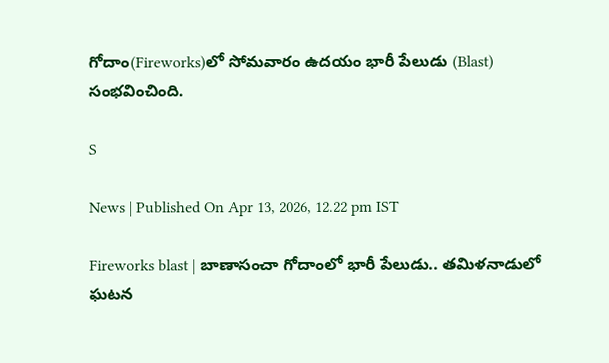గోదాం(Fireworks)లో సోమవారం ఉదయం భారీ పేలుడు (Blast) సంభవించింది.

S

News | Published On Apr 13, 2026, 12.22 pm IST

Fireworks blast | బాణాసంచా గోదాంలో భారీ పేలుడు.. త‌మిళ‌నాడులో ఘ‌ట‌న‌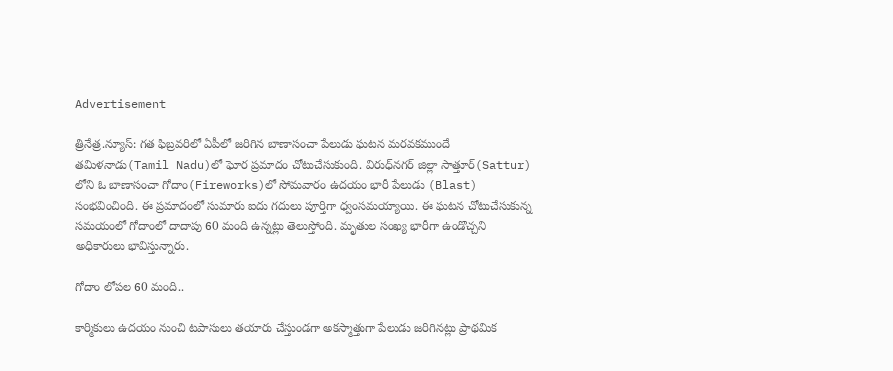Advertisement

త్రినేత్ర‌.న్యూస్‌: గ‌త ఫిబ్ర‌వ‌రిలో ఏపీలో జరిగిన బాణాసంచా పేలుడు ఘ‌ట‌న మ‌ర‌వ‌క‌ముందే తమిళనాడు(Tamil Nadu)లో ఘోర ప్రమాదం చోటుచేసుకుంది. విరుధ్‌నగర్‌ జిల్లా సాత్తూర్(Sattur) లోని ఓ బాణాసంచా గోదాం(Fireworks)లో సోమవారం ఉదయం భారీ పేలుడు (Blast) సంభవించింది. ఈ ప్ర‌మాదంలో సుమారు ఐదు గదులు పూర్తిగా ధ్వంసమ‌య్యాయి. ఈ ఘ‌ట‌న చోటుచేసుకున్న స‌మ‌యంలో గోదాంలో దాదాపు 60 మంది ఉన్నట్లు తెలుస్తోంది. మృతుల సంఖ్య భారీగా ఉండొచ్చ‌ని అధికారులు భావిస్తున్నారు.

గోదాం లోప‌ల 60 మంది..

కార్మికులు ఉద‌యం నుంచి టపాసులు తయారు చేస్తుండగా అక‌స్మాత్తుగా పేలుడు జ‌రిగిన‌ట్లు ప్రాథమిక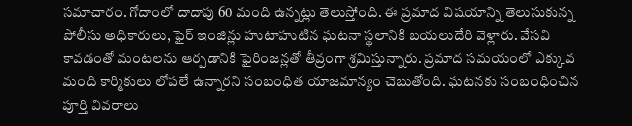సమాచారం. గోదాంలో దాదాపు 60 మంది ఉన్నట్లు తెలుస్తోంది. ఈ ప్ర‌మాద విష‌యాన్ని తెలుసుకున్న పోలీసు అధికారులు, ఫైర్ ఇంజిన్లు హుటాహుటిన ఘటనా స్థలానికి బ‌య‌లుదేరి వెళ్లారు. వేస‌వి కావ‌డంతో మంట‌లను ఆర్ప‌డానికి ఫైరింజన్లతో తీవ్రంగా శ్ర‌మిస్తున్నారు. ప్ర‌మాద స‌మ‌యంలో ఎక్కువ‌ మంది కార్మికులు లోపలే ఉన్నారని సంబంధిత యాజ‌మాన్యం చెబుతోంది. ఘ‌ట‌న‌కు సంబంధించిన పూర్తి వివ‌రాలు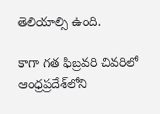తెలియాల్సి ఉంది.

కాగా గ‌త ఫిబ్ర‌వ‌రి చివరిలో ఆంధ్రప్రదేశ్‌లోని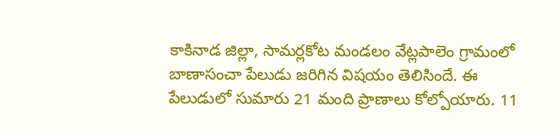కాకినాడ జిల్లా, సామర్లకోట మండలం వేట్లపాలెం గ్రామంలో బాణాసంచా పేలుడు జ‌రిగిన విష‌యం తెలిసిందే. ఈ పేలుడులో సుమారు 21 మంది ప్రాణాలు కోల్పోయారు. 11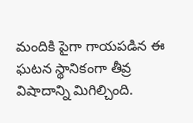మందికి పైగా గాయపడిన ఈ ఘ‌ట‌న‌ స్థానికంగా తీవ్ర విషాదాన్ని మిగిల్చింది.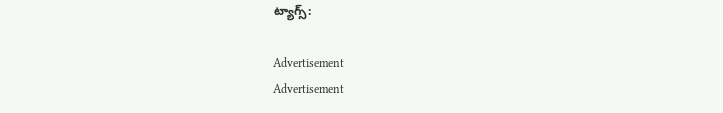ట్యాగ్స్:

Advertisement
Advertisement